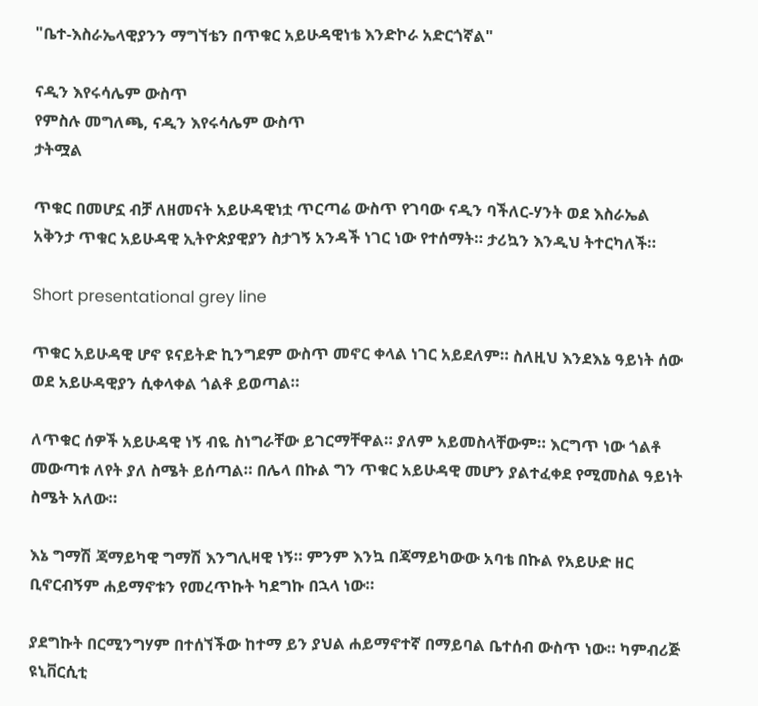"ቤተ-እስራኤላዊያንን ማግኘቴን በጥቁር አይሁዳዊነቴ እንድኮራ አድርጎኛል"

ናዲን እየሩሳሌም ውስጥ
የምስሉ መግለጫ, ናዲን እየሩሳሌም ውስጥ
ታትሟል

ጥቁር በመሆኗ ብቻ ለዘመናት አይሁዳዊነቷ ጥርጣሬ ውስጥ የገባው ናዲን ባችለር-ሃንት ወደ እስራኤል አቅንታ ጥቁር አይሁዳዊ ኢትዮጵያዊያን ስታገኝ አንዳች ነገር ነው የተሰማት። ታሪኳን እንዲህ ትተርካለች።

Short presentational grey line

ጥቁር አይሁዳዊ ሆኖ ዩናይትድ ኪንግደም ውስጥ መኖር ቀላል ነገር አይደለም። ስለዚህ እንደእኔ ዓይነት ሰው ወደ አይሁዳዊያን ሲቀላቀል ጎልቶ ይወጣል።

ለጥቁር ሰዎች አይሁዳዊ ነኝ ብዬ ስነግራቸው ይገርማቸዋል። ያለም አይመስላቸውም። እርግጥ ነው ጎልቶ መውጣቱ ለየት ያለ ስሜት ይሰጣል። በሌላ በኩል ግን ጥቁር አይሁዳዊ መሆን ያልተፈቀደ የሚመስል ዓይነት ስሜት አለው።

እኔ ግማሽ ጃማይካዊ ግማሽ እንግሊዛዊ ነኝ። ምንም እንኳ በጃማይካውው አባቴ በኩል የአይሁድ ዘር ቢኖርብኝም ሐይማኖቱን የመረጥኩት ካደግኩ በኋላ ነው።

ያደግኩት በርሚንግሃም በተሰኘችው ከተማ ይን ያህል ሐይማኖተኛ በማይባል ቤተሰብ ውስጥ ነው። ካምብሪጅ ዩኒቨርሲቲ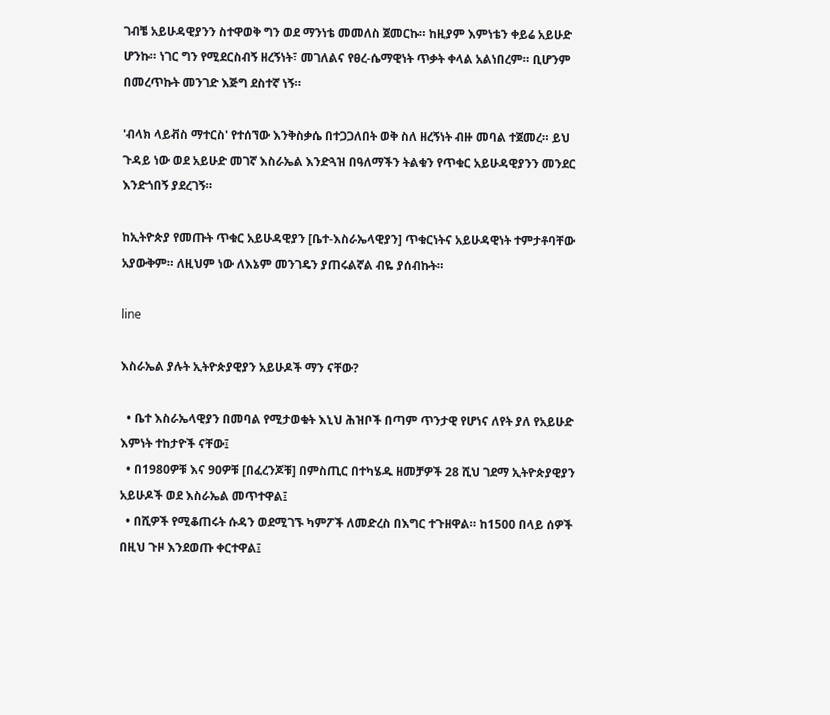ገብቼ አይሁዳዊያንን ስተዋወቅ ግን ወደ ማንነቴ መመለስ ጀመርኩ። ከዚያም እምነቴን ቀይሬ አይሁድ ሆንኩ። ነገር ግን የሚደርስብኝ ዘረኝነት፣ መገለልና የፀረ-ሴማዊነት ጥቃት ቀላል አልነበረም። ቢሆንም በመረጥኩት መንገድ እጅግ ደስተኛ ነኝ።

'ብላክ ላይቭስ ማተርስ' የተሰኘው እንቅስቃሴ በተጋጋለበት ወቅ ስለ ዘረኝነት ብዙ መባል ተጀመረ። ይህ ጉዳይ ነው ወደ አይሁድ መገኛ እስራኤል እንድጓዝ በዓለማችን ትልቁን የጥቁር አይሁዳዊያንን መንደር እንድጎበኝ ያደረገኝ።

ከኢትዮጵያ የመጡት ጥቁር አይሁዳዊያን [ቤተ-እስራኤላዊያን] ጥቁርነትና አይሁዳዊነት ተምታቶባቸው አያውቅም። ለዚህም ነው ለእኔም መንገዴን ያጠሩልኛል ብዬ ያሰብኩት።

line

እስራኤል ያሉት ኢትዮጵያዊያን አይሁዶች ማን ናቸው?

  • ቤተ እስራኤላዊያን በመባል የሚታወቁት እኒህ ሕዝቦች በጣም ጥንታዊ የሆነና ለየት ያለ የአይሁድ እምነት ተከታዮች ናቸው፤
  • በ1980ዎቹ እና 90ዎቹ [በፈረንጆቹ] በምስጢር በተካሄዱ ዘመቻዎች 28 ሺህ ገደማ ኢትዮጵያዊያን አይሁዶች ወደ እስራኤል መጥተዋል፤
  • በሺዎች የሚቆጠሩት ሱዳን ወደሚገኙ ካምፖች ለመድረስ በእግር ተጉዘዋል። ከ1500 በላይ ሰዎች በዚህ ጉዞ እንደወጡ ቀርተዋል፤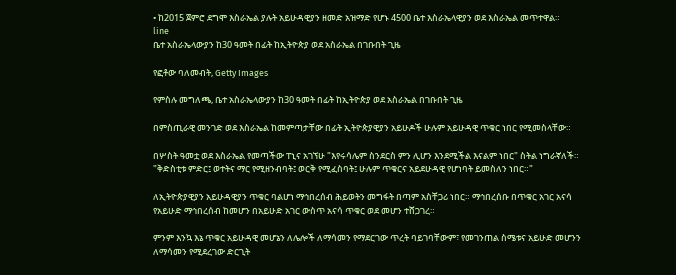• ከ2015 ጀምሮ ደግሞ እስራኤል ያሉት አይሁዳዊያን ዘመድ አዝማድ የሆኑ 4500 ቤተ እስራኤላዊያን ወደ እስራኤል መጥተዋል።
line
ቤተ አስራኤላውያን ከ30 ዓመት በፊት ከኢትዮጵያ ወደ አስራኤል በገቡበት ጊዜ

የፎቶው ባለመብት, Getty Images

የምስሉ መግለጫ, ቤተ አስራኤላውያን ከ30 ዓመት በፊት ከኢትዮጵያ ወደ አስራኤል በገቡበት ጊዜ

በምስጢራዊ መንገድ ወደ እስራኤል ከመምጣታቸው በፊት ኢትዮጵያዊያን አይሁዶች ሁሉም አይሁዳዊ ጥቁር ነበር የሚመስላቸው።

በሦስት ዓመቷ ወደ እስራኤል የመጣችው ፐኒና አገኘሁ "እየሩሳሌም ስንደርስ ምን ሊሆን እንደሚችል እናልም ነበር" ስትል ነግራኛለች። "ቅድስቲቱ ምድር፤ ወተትና ማር የሚዘንብባት፤ ወርቅ የሚፈስባት፤ ሁሉም ጥቁርና አይደሁዳዊ የሆነባት ይመስለን ነበር።"

ለኢትዮጵያዊያን አይሁዳዊያን ጥቁር ባልሆነ ማኅበረሰብ ሕይወትን መግፋት በጣም አስቸጋሪ ነበር። ማኅበረሰቡ በጥቁር አገር አናሳ የአይሁድ ማኅበረሰብ ከመሆን በአይሁድ አገር ውስጥ አናሳ ጥቁር ወደ መሆን ተሸጋገረ።

ምንም እንኳ እኔ ጥቁር አይሁዳዊ መሆኔን ለሌሎች ለማሳመን የማደርገው ጥረት ባይገባቸውም፣ የመገንጠል ስሜቱና አይሁድ መሆንን ለማሳመን የሚደረገው ድርጊት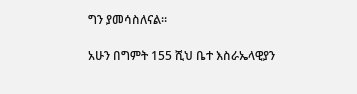ግን ያመሳስለናል።

አሁን በግምት 155 ሺህ ቤተ እስራኤላዊያን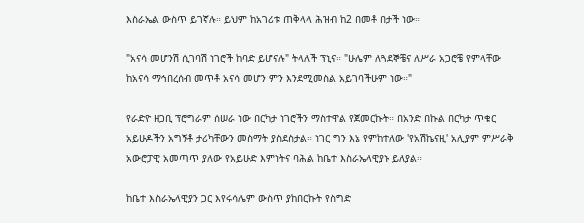እስራኤል ውስጥ ይገኛሉ። ይህም ከአገሪቱ ጠቅላላ ሕዝብ ከ2 በመቶ በታች ነው።

"አናሳ መሆንሽ ሲገባሽ ነገሮች ከባድ ይሆናሉ" ትላለች ፕኒና። "ሁሌም ለጓደኞቼና ለሥራ አጋሮቼ የምላቸው ከአናሳ ማኅበረሰብ መጥቶ አናሳ መሆን ምን እንደሚመስል አይገባችሁም ነው።"

የራድዮ ዘጋቢ ፕሮግራም ሰሠራ ነው በርካታ ነገሮችን ማስተዋል የጀመርኩት። በአንድ በኩል በርካታ ጥቁር አይሁዶችን አግኝቶ ታሪካቸውን መስማት ያስደስታል። ነገር ግን እኔ የምከተለው 'የአሽኬናዚ' አሊያም ምሥራቅ አውሮፓዊ አመጣጥ ያለው የአይሁድ እምነትና ባሕል ከቤተ እስራኤላዊያኑ ይለያል።

ከቤተ እስራኤላዊያን ጋር እየሩሳሌም ውስጥ ያከበርኩት የስግድ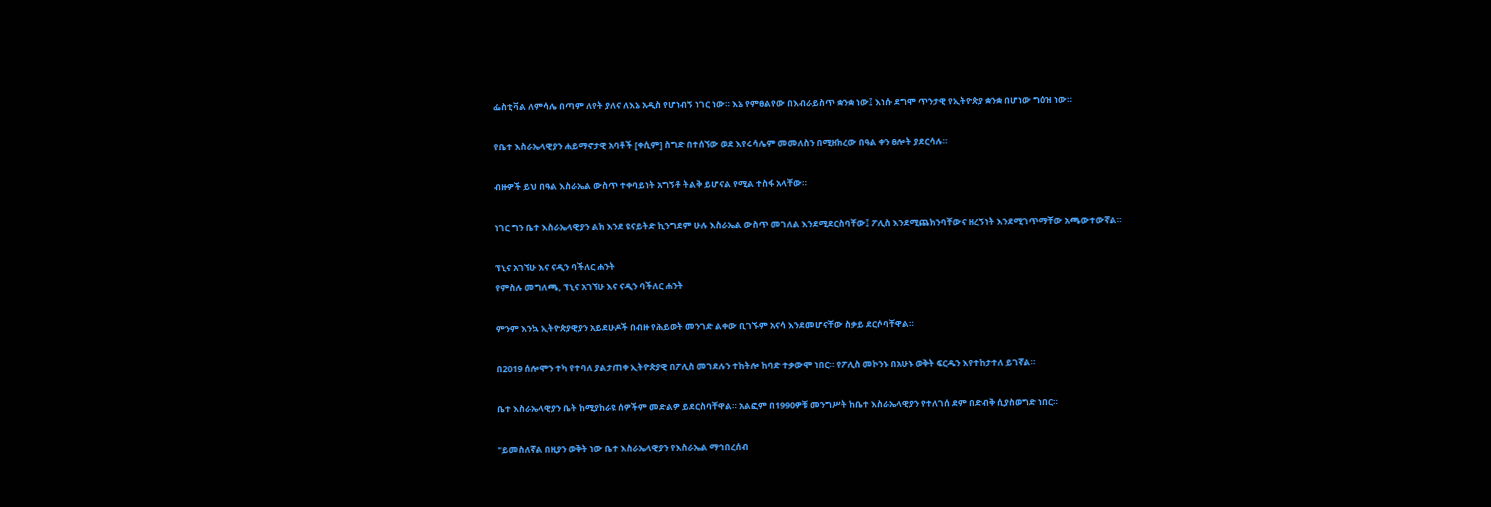ፌስቲቫል ለምሳሌ በጣም ለየት ያለና ለእኔ አዲስ የሆነብኝ ነገር ነው። እኔ የምፀልየው በእብራይስጥ ቋንቋ ነው፤ እነሱ ደግሞ ጥንታዊ የኢትዮጵያ ቋንቋ በሆነው ግዕዝ ነው።

የቤተ እስራኤላዊያን ሐይማኖታዊ አባቶች [ቀሲም] ስግድ በተሰኘው ወደ እየሩሳሌም መመለስን በሚዘክረው በዓል ቀን ፀሎት ያደርሳሉ።

ብዙዎች ይህ በዓል እስራኤል ውስጥ ተቀባይነት አግኝቶ ትልቅ ይሆናል የሚል ተስፋ አላቸው።

ነገር ግን ቤተ እስራኤላዊያን ልክ እንደ ዩናይትድ ኪንግደም ሁሉ እስራኤል ውስጥ መገለል እንደሚደርስባቸው፤ ፖሊስ እንደሚጨክንባቸውና ዘረኝነት እንደሚገጥማቸው አጫውተውኛል።

ፕኒና አገኘሁ እና ናዲን ባችለር ሐንት
የምስሉ መግለጫ, ፕኒና አገኘሁ እና ናዲን ባችለር ሐንት

ምንም እንኳ ኢትዮጵያዊያን አይደሁዶች በብዙ የሕይወት መንገድ ልቀው ቢገኙም አናሳ እንደመሆናቸው ስቃይ ደርሶባቸዋል።

በ2019 ሰሎሞን ተካ የተባለ ያልታጠቀ ኢትዮጵያዊ በፖሊስ መገደሉን ተከትሎ ከባድ ተቃውሞ ነበር። የፖሊስ መኮንኑ በአሁኑ ወቅት ፍርዱን እየተከታተለ ይገኛል።

ቤተ እስራኤላዊያን ቤት ከሚያከራዩ ሰዎችም መድልዎ ይደርስባቸዋል። አልፎም በ1990ዎቹ መንግሥት ከቤተ እስራኤላዊያን የተለገሰ ደም በድብቅ ሲያስወግድ ነበር።

"ይመስለኛል በዚያን ወቅት ነው ቤተ እስራኤላዊያን የእስራኤል ማኅበረሰብ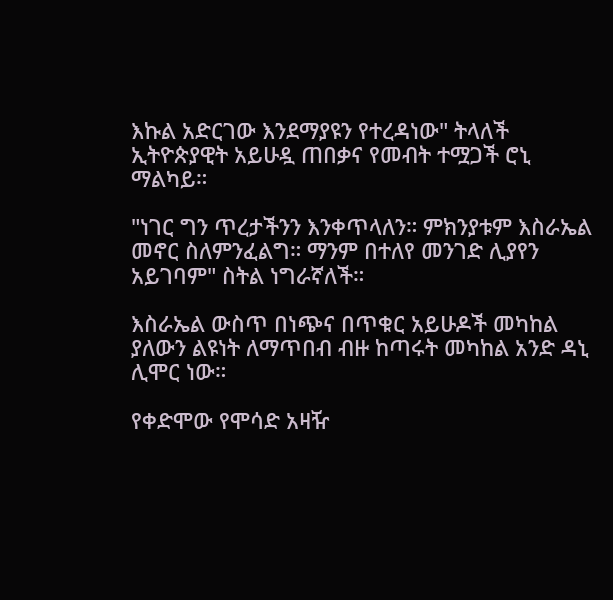እኩል አድርገው እንደማያዩን የተረዳነው" ትላለች ኢትዮጵያዊት አይሁዷ ጠበቃና የመብት ተሟጋች ሮኒ ማልካይ።

"ነገር ግን ጥረታችንን እንቀጥላለን። ምክንያቱም እስራኤል መኖር ስለምንፈልግ። ማንም በተለየ መንገድ ሊያየን አይገባም" ስትል ነግራኛለች።

እስራኤል ውስጥ በነጭና በጥቁር አይሁዶች መካከል ያለውን ልዩነት ለማጥበብ ብዙ ከጣሩት መካከል አንድ ዳኒ ሊሞር ነው።

የቀድሞው የሞሳድ አዛዥ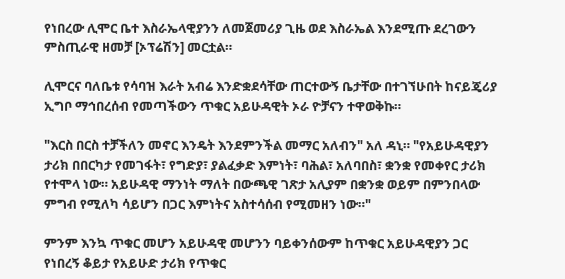የነበረው ሊሞር ቤተ እስራኤላዊያንን ለመጀመሪያ ጊዜ ወደ እስራኤል እንደሚጡ ደረገውን ምስጢራዊ ዘመቻ [ኦፕሬሽን] መርቷል።

ሊሞርና ባለቤቱ የሳባዝ እራት አብሬ እንድቋደሳቸው ጠርተውኝ ቤታቸው በተገኘሁበት ከናይጄሪያ ኢግቦ ማኅበረሰብ የመጣችውን ጥቁር አይሁዳዊት ኦራ ዮቻናን ተዋወቅኩ።

"እርስ በርስ ተቻችለን መኖር እንዴት እንደምንችል መማር አለብን" አለ ዳኒ። "የአይሁዳዊያን ታሪክ በበርካታ የመገፋት፣ የግድያ፣ ያልፈቃድ እምነት፣ ባሕል፣ አለባበስ፣ ቋንቋ የመቀየር ታሪክ የተሞላ ነው። አይሁዳዊ ማንነት ማለት በውጫዊ ገጽታ አሊያም በቋንቋ ወይም በምንበላው ምግብ የሚለካ ሳይሆን በጋር እምነትና አስተሳሰብ የሚመዘን ነው።"

ምንም እንኳ ጥቁር መሆን አይሁዳዊ መሆንን ባይቀንሰውም ከጥቁር አይሁዳዊያን ጋር የነበረኝ ቆይታ የአይሁድ ታሪክ የጥቁር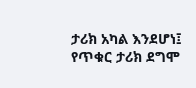ታሪክ አካል እንደሆነ፤ የጥቁር ታሪክ ደግሞ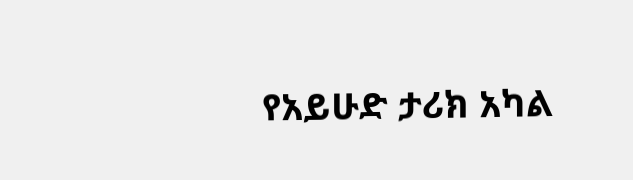የአይሁድ ታሪክ አካል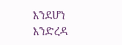እንደሆነ እንድረዳ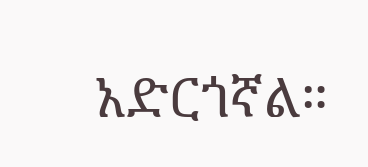አድርጎኛል።